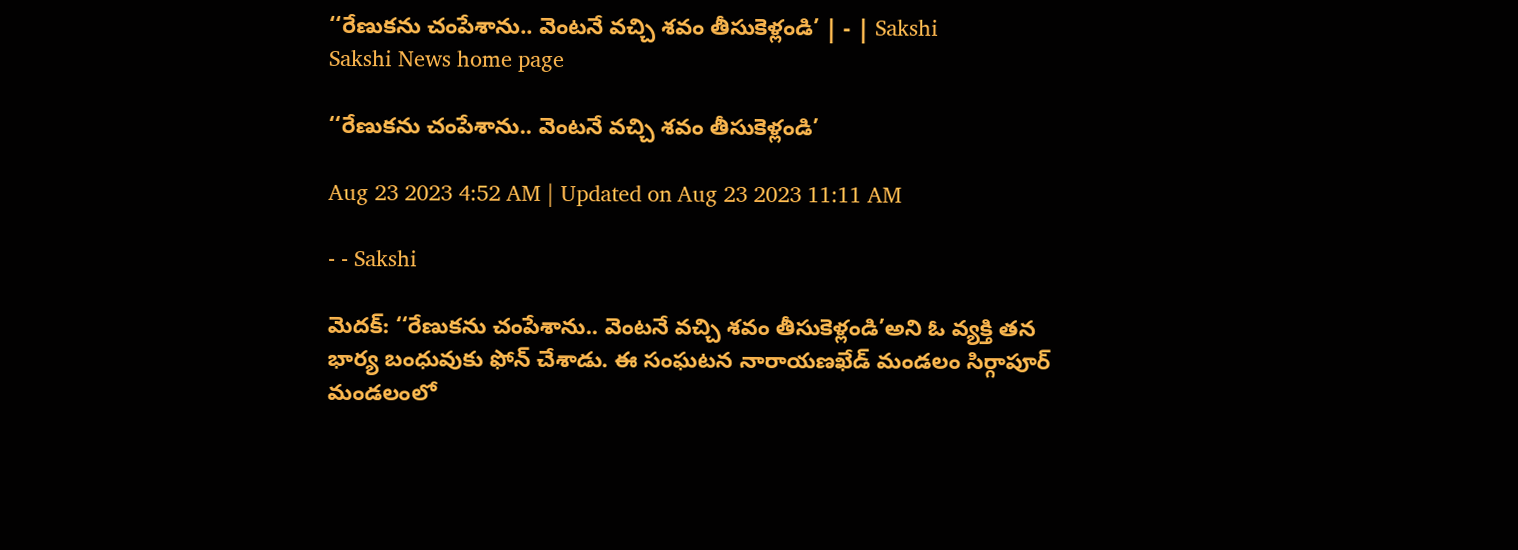‘‘రేణుకను చంపేశాను.. వెంటనే వచ్చి శవం తీసుకెళ్లండి’ | - | Sakshi
Sakshi News home page

‘‘రేణుకను చంపేశాను.. వెంటనే వచ్చి శవం తీసుకెళ్లండి’

Aug 23 2023 4:52 AM | Updated on Aug 23 2023 11:11 AM

- - Sakshi

మెదక్: ‘‘రేణుకను చంపేశాను.. వెంటనే వచ్చి శవం తీసుకెళ్లండి’అని ఓ వ్యక్తి తన భార్య బంధువుకు ఫోన్‌ చేశాడు. ఈ సంఘటన నారాయణఖేడ్‌ మండలం సిర్గాపూర్‌ మండలంలో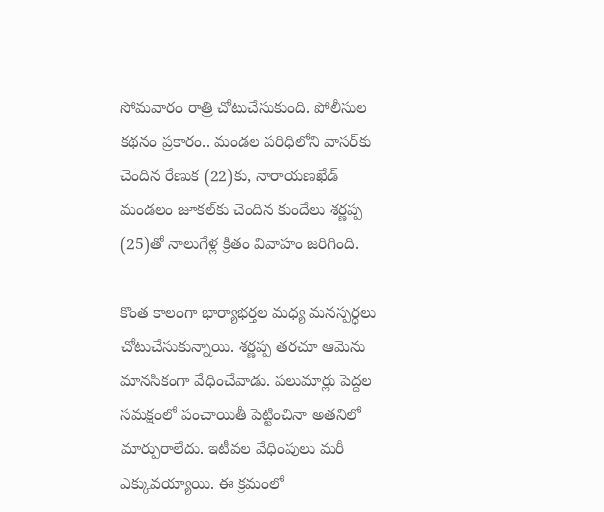సోమవారం రాత్రి చోటుచేసుకుంది. పోలీసుల కథనం ప్రకారం.. మండల పరిధిలోని వాసర్‌కు చెందిన రేణుక (22)కు, నారాయణఖేడ్‌ మండలం జూకల్‌కు చెందిన కుందేలు శర్ణప్ప (25)తో నాలుగేళ్ల క్రితం వివాహం జరిగింది.

కొంత కాలంగా భార్యాభర్తల మధ్య మనస్పర్ధలు చోటుచేసుకున్నాయి. శర్ణప్ప తరచూ ఆమెను మానసికంగా వేధించేవాడు. పలుమార్లు పెద్దల సమక్షంలో పంచాయితీ పెట్టించినా అతనిలో మార్పురాలేదు. ఇటీవల వేధింపులు మరీ ఎక్కువయ్యాయి. ఈ క్రమంలో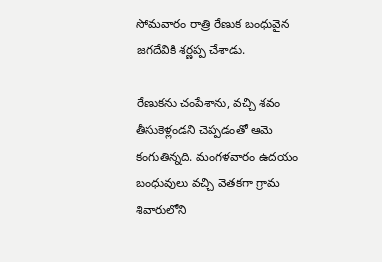సోమవారం రాత్రి రేణుక బంధువైన జగదేవికి శర్ణప్ప చేశాడు.

రేణుకను చంపేశాను, వచ్చి శవం తీసుకెళ్లండని చెప్పడంతో ఆమె కంగుతిన్నది. మంగళవారం ఉదయం బంధువులు వచ్చి వెతకగా గ్రామ శివారులోని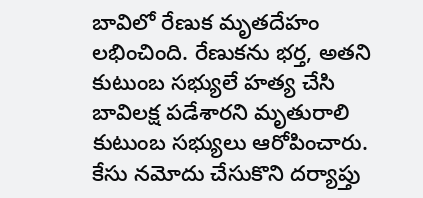బావిలో రేణుక మృతదేహం లభించింది. రేణుకను భర్త, అతని కుటుంబ సభ్యులే హత్య చేసి బావిలక్ష పడేశారని మృతురాలి కుటుంబ సభ్యులు ఆరోపించారు. కేసు నమోదు చేసుకొని దర్యాప్తు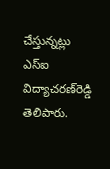చేస్తున్నట్లు ఎస్‌ఐ విద్యాచరణ్‌రెడ్డి తెలిపారు.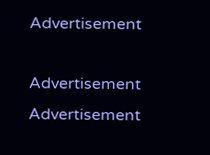Advertisement

Advertisement
Advertisement